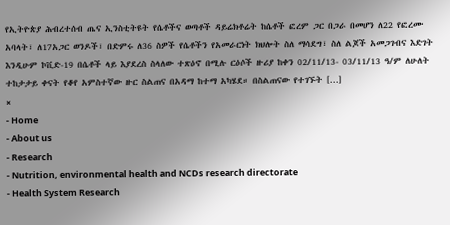የኢትዮጵያ ሕብረተሰብ ጤና ኢንስቲትዩት የሴቶችና ወጣቶች ዳይሬክቶሬት ከሴቶች ፎረም ጋር በጋራ በመሆን ለ22 የፎረሙ አባላት፣ ለ17አጋር ወንዶች፣ በድምሩ ለ36 ስዎች የሴቶችን የአመራርነት ክህሎት ስለ ማሳደግ፣ ስለ ልጆች አመጋገብና እድገት እንዲሁም ኮቪድ-19 በሴቶች ላይ እያደረስ ስላለው ተጽዕኖ በሚሉ ርዕሶች ዙሪያ ከቀን 02/11/13- 03/11/13 ዓ/ም ለሁለት ተከታታይ ቀናት የቆየ አምስተኛው ዙር ስልጠና በአዳማ ከተማ አካሄደ። በስልጠናው የተገኙት […]
×
- Home
- About us
- Research
- Nutrition, environmental health and NCDs research directorate
- Health System Research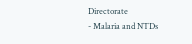Directorate
- Malaria and NTDs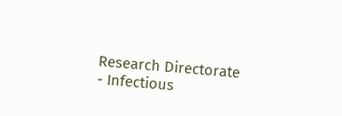Research Directorate
- Infectious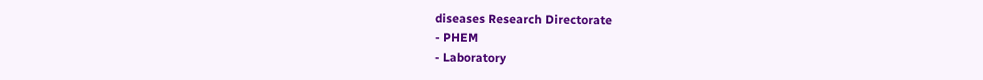diseases Research Directorate
- PHEM
- Laboratory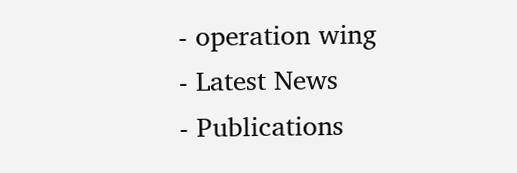- operation wing
- Latest News
- Publications